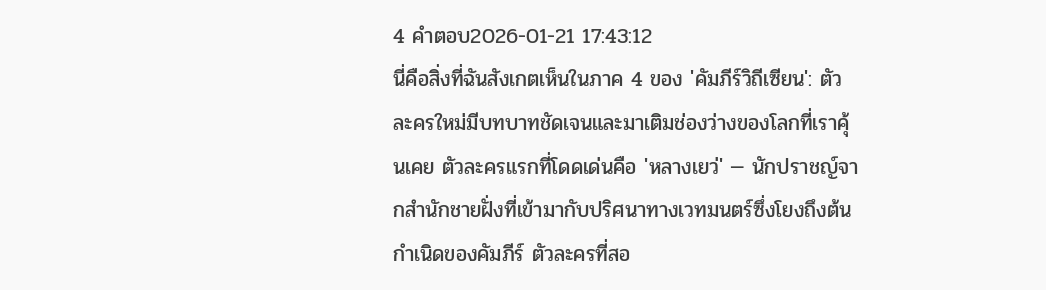4 คำตอบ2026-01-21 17:43:12
นี่คือสิ่งที่ฉันสังเกตเห็นในภาค 4 ของ 'คัมภีร์วิถีเซียน': ตัวละครใหม่มีบทบาทชัดเจนและมาเติมช่องว่างของโลกที่เราคุ้นเคย ตัวละครแรกที่โดดเด่นคือ 'หลางเยว่' — นักปราชญ์จากสำนักชายฝั่งที่เข้ามากับปริศนาทางเวทมนตร์ซึ่งโยงถึงต้นกำเนิดของคัมภีร์ ตัวละครที่สอ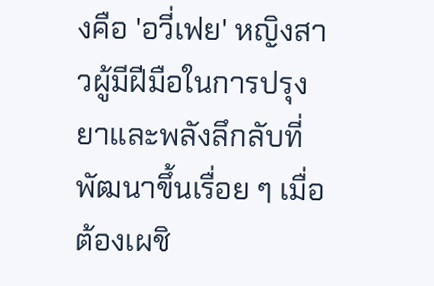งคือ 'อวี่เฟย' หญิงสาวผู้มีฝีมือในการปรุงยาและพลังลึกลับที่พัฒนาขึ้นเรื่อย ๆ เมื่อต้องเผชิ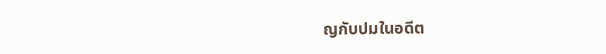ญกับปมในอดีต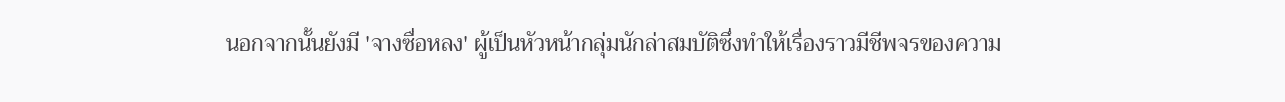นอกจากนั้นยังมี 'จางซื่อหลง' ผู้เป็นหัวหน้ากลุ่มนักล่าสมบัติซึ่งทำให้เรื่องราวมีชีพจรของความ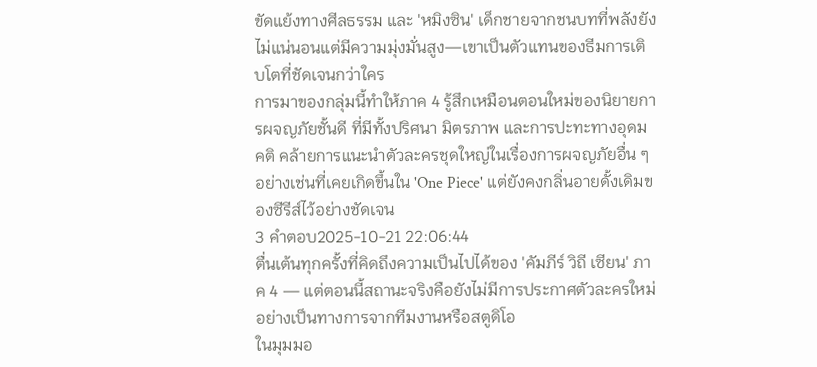ขัดแย้งทางศีลธรรม และ 'หมิงซิน' เด็กชายจากชนบทที่พลังยังไม่แน่นอนแต่มีความมุ่งมั่นสูง—เขาเป็นตัวแทนของธีมการเติบโตที่ชัดเจนกว่าใคร
การมาของกลุ่มนี้ทำให้ภาค 4 รู้สึกเหมือนตอนใหม่ของนิยายการผจญภัยชั้นดี ที่มีทั้งปริศนา มิตรภาพ และการปะทะทางอุดมคติ คล้ายการแนะนำตัวละครชุดใหญ่ในเรื่องการผจญภัยอื่น ๆ อย่างเช่นที่เคยเกิดขึ้นใน 'One Piece' แต่ยังคงกลิ่นอายดั้งเดิมของซีรีส์ไว้อย่างชัดเจน
3 คำตอบ2025-10-21 22:06:44
ตื่นเต้นทุกครั้งที่คิดถึงความเป็นไปได้ของ 'คัมภีร์ วิถี เซียน' ภาค 4 — แต่ตอนนี้สถานะจริงคือยังไม่มีการประกาศตัวละครใหม่อย่างเป็นทางการจากทีมงานหรือสตูดิโอ
ในมุมมอ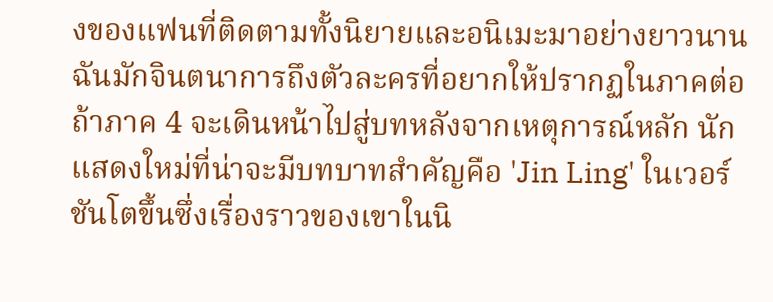งของแฟนที่ติดตามทั้งนิยายและอนิเมะมาอย่างยาวนาน ฉันมักจินตนาการถึงตัวละครที่อยากให้ปรากฏในภาคต่อ ถ้าภาค 4 จะเดินหน้าไปสู่บทหลังจากเหตุการณ์หลัก นักแสดงใหม่ที่น่าจะมีบทบาทสำคัญคือ 'Jin Ling' ในเวอร์ชันโตขึ้นซึ่งเรื่องราวของเขาในนิ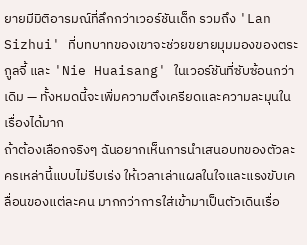ยายมีมิติอารมณ์ที่ลึกกว่าเวอร์ชันเด็ก รวมถึง 'Lan Sizhui' ที่บทบาทของเขาจะช่วยขยายมุมมองของตระกูลจี้ และ 'Nie Huaisang' ในเวอร์ชันที่ซับซ้อนกว่าเดิม — ทั้งหมดนี้จะเพิ่มความตึงเครียดและความละมุนในเรื่องได้มาก
ถ้าต้องเลือกจริงๆ ฉันอยากเห็นการนำเสนอบทของตัวละครเหล่านี้แบบไม่รีบเร่ง ให้เวลาเล่าแผลในใจและแรงขับเคลื่อนของแต่ละคน มากกว่าการใส่เข้ามาเป็นตัวเดินเรื่อ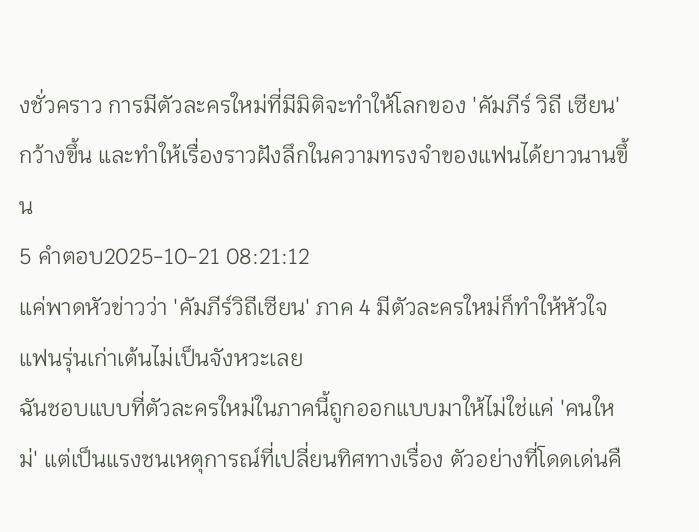งชั่วคราว การมีตัวละครใหม่ที่มีมิติจะทำให้โลกของ 'คัมภีร์ วิถี เซียน' กว้างขึ้น และทำให้เรื่องราวฝังลึกในความทรงจำของแฟนได้ยาวนานขึ้น
5 คำตอบ2025-10-21 08:21:12
แค่พาดหัวข่าวว่า 'คัมภีร์วิถีเซียน' ภาค 4 มีตัวละครใหม่ก็ทำให้หัวใจแฟนรุ่นเก่าเต้นไม่เป็นจังหวะเลย
ฉันชอบแบบที่ตัวละครใหม่ในภาคนี้ถูกออกแบบมาให้ไม่ใช่แค่ 'คนใหม่' แต่เป็นแรงชนเหตุการณ์ที่เปลี่ยนทิศทางเรื่อง ตัวอย่างที่โดดเด่นคื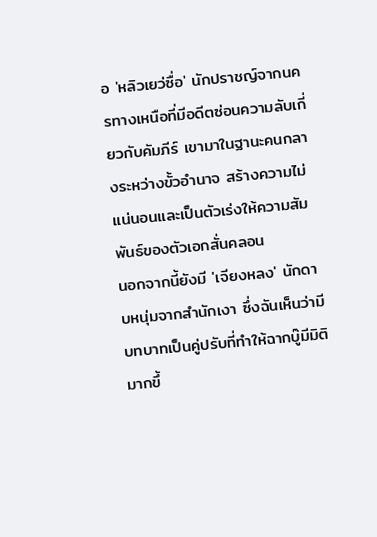อ 'หลิวเยว่ซื่อ' นักปราชญ์จากนครทางเหนือที่มีอดีตซ่อนความลับเกี่ยวกับคัมภีร์ เขามาในฐานะคนกลางระหว่างขั้วอำนาจ สร้างความไม่แน่นอนและเป็นตัวเร่งให้ความสัมพันธ์ของตัวเอกสั่นคลอน
นอกจากนี้ยังมี 'เจียงหลง' นักดาบหนุ่มจากสำนักเงา ซึ่งฉันเห็นว่ามีบทบาทเป็นคู่ปรับที่ทำให้ฉากบู๊มีมิติมากขึ้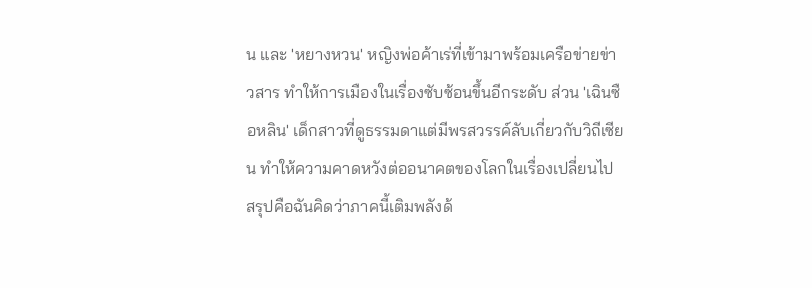น และ 'หยางหวน' หญิงพ่อค้าเร่ที่เข้ามาพร้อมเครือข่ายข่าวสาร ทำให้การเมืองในเรื่องซับซ้อนขึ้นอีกระดับ ส่วน 'เฉินซือหลิน' เด็กสาวที่ดูธรรมดาแต่มีพรสวรรค์ลับเกี่ยวกับวิถีเซียน ทำให้ความคาดหวังต่ออนาคตของโลกในเรื่องเปลี่ยนไป
สรุปคือฉันคิดว่าภาคนี้เติมพลังด้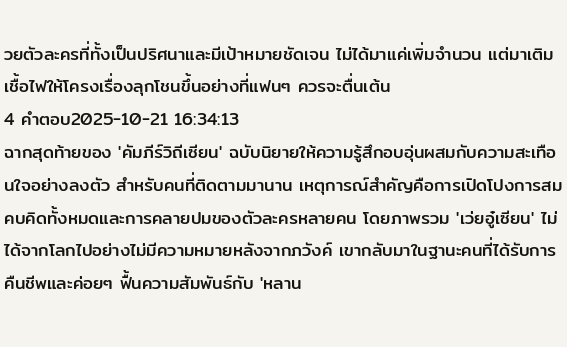วยตัวละครที่ทั้งเป็นปริศนาและมีเป้าหมายชัดเจน ไม่ได้มาแค่เพิ่มจำนวน แต่มาเติมเชื้อไฟให้โครงเรื่องลุกโชนขึ้นอย่างที่แฟนๆ ควรจะตื่นเต้น
4 คำตอบ2025-10-21 16:34:13
ฉากสุดท้ายของ 'คัมภีร์วิถีเซียน' ฉบับนิยายให้ความรู้สึกอบอุ่นผสมกับความสะเทือนใจอย่างลงตัว สำหรับคนที่ติดตามมานาน เหตุการณ์สำคัญคือการเปิดโปงการสมคบคิดทั้งหมดและการคลายปมของตัวละครหลายคน โดยภาพรวม 'เว่ยอู๋เซียน' ไม่ได้จากโลกไปอย่างไม่มีความหมายหลังจากภวังค์ เขากลับมาในฐานะคนที่ได้รับการคืนชีพและค่อยๆ ฟื้นความสัมพันธ์กับ 'หลาน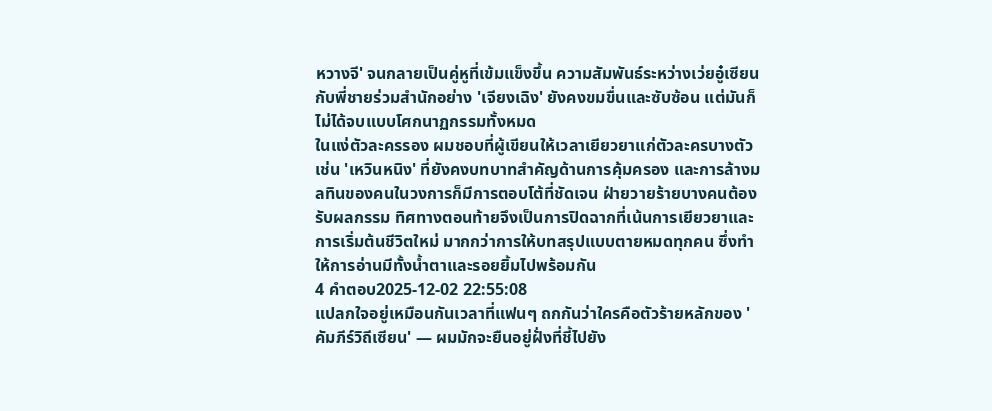หวางจี' จนกลายเป็นคู่หูที่เข้มแข็งขึ้น ความสัมพันธ์ระหว่างเว่ยอู๋เซียนกับพี่ชายร่วมสำนักอย่าง 'เจียงเฉิง' ยังคงขมขื่นและซับซ้อน แต่มันก็ไม่ได้จบแบบโศกนาฏกรรมทั้งหมด
ในแง่ตัวละครรอง ผมชอบที่ผู้เขียนให้เวลาเยียวยาแก่ตัวละครบางตัว เช่น 'เหวินหนิง' ที่ยังคงบทบาทสำคัญด้านการคุ้มครอง และการล้างมลทินของคนในวงการก็มีการตอบโต้ที่ชัดเจน ฝ่ายวายร้ายบางคนต้องรับผลกรรม ทิศทางตอนท้ายจึงเป็นการปิดฉากที่เน้นการเยียวยาและการเริ่มต้นชีวิตใหม่ มากกว่าการให้บทสรุปแบบตายหมดทุกคน ซึ่งทำให้การอ่านมีทั้งน้ำตาและรอยยิ้มไปพร้อมกัน
4 คำตอบ2025-12-02 22:55:08
แปลกใจอยู่เหมือนกันเวลาที่แฟนๆ ถกกันว่าใครคือตัวร้ายหลักของ 'คัมภีร์วิถีเซียน' — ผมมักจะยืนอยู่ฝั่งที่ชี้ไปยัง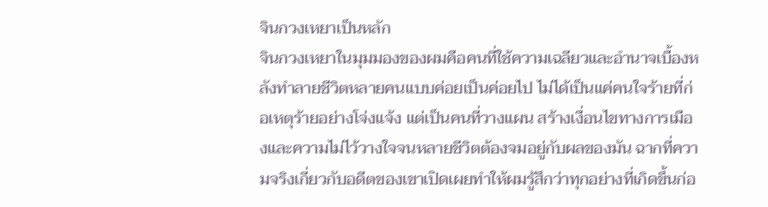จินกวงเหยาเป็นหลัก
จินกวงเหยาในมุมมองของผมคือคนที่ใช้ความเฉลียวและอำนาจเบื้องหลังทำลายชีวิตหลายคนแบบค่อยเป็นค่อยไป ไม่ได้เป็นแค่คนใจร้ายที่ก่อเหตุร้ายอย่างโจ่งแจ้ง แต่เป็นคนที่วางแผน สร้างเงื่อนไขทางการเมืองและความไม่ไว้วางใจจนหลายชีวิตต้องจมอยู่กับผลของมัน ฉากที่ความจริงเกี่ยวกับอดีตของเขาเปิดเผยทำให้ผมรู้สึกว่าทุกอย่างที่เกิดขึ้นก่อ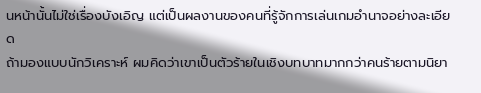นหน้านั้นไม่ใช่เรื่องบังเอิญ แต่เป็นผลงานของคนที่รู้จักการเล่นเกมอำนาจอย่างละเอียด
ถ้ามองแบบนักวิเคราะห์ ผมคิดว่าเขาเป็นตัวร้ายในเชิงบทบาทมากกว่าคนร้ายตามนิยา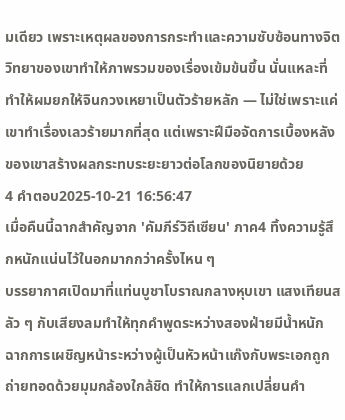มเดียว เพราะเหตุผลของการกระทำและความซับซ้อนทางจิตวิทยาของเขาทำให้ภาพรวมของเรื่องเข้มข้นขึ้น นั่นแหละที่ทำให้ผมยกให้จินกวงเหยาเป็นตัวร้ายหลัก — ไม่ใช่เพราะแค่เขาทำเรื่องเลวร้ายมากที่สุด แต่เพราะฝีมือจัดการเบื้องหลังของเขาสร้างผลกระทบระยะยาวต่อโลกของนิยายด้วย
4 คำตอบ2025-10-21 16:56:47
เมื่อคืนนี้ฉากสำคัญจาก 'คัมภีร์วิถีเซียน' ภาค4 ทิ้งความรู้สึกหนักแน่นไว้ในอกมากกว่าครั้งไหน ๆ
บรรยากาศเปิดมาที่แท่นบูชาโบราณกลางหุบเขา แสงเทียนสลัว ๆ กับเสียงลมทำให้ทุกคำพูดระหว่างสองฝ่ายมีน้ำหนัก ฉากการเผชิญหน้าระหว่างผู้เป็นหัวหน้าแก๊งกับพระเอกถูกถ่ายทอดด้วยมุมกล้องใกล้ชิด ทำให้การแลกเปลี่ยนคำ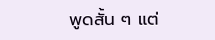พูดสั้น ๆ แต่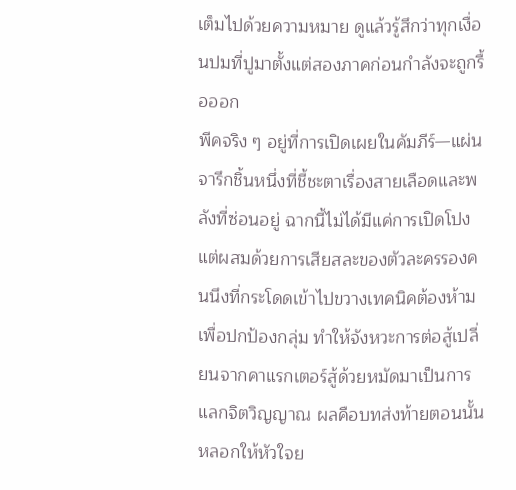เต็มไปด้วยความหมาย ดูแล้วรู้สึกว่าทุกเงื่อนปมที่ปูมาตั้งแต่สองภาคก่อนกำลังจะถูกรื้อออก
พีคจริง ๆ อยู่ที่การเปิดเผยในคัมภีร์—แผ่นจารึกชิ้นหนึ่งที่ชี้ชะตาเรื่องสายเลือดและพลังที่ซ่อนอยู่ ฉากนี้ไม่ได้มีแค่การเปิดโปง แต่ผสมด้วยการเสียสละของตัวละครรองคนนึงที่กระโดดเข้าไปขวางเทคนิคต้องห้ามเพื่อปกป้องกลุ่ม ทำให้จังหวะการต่อสู้เปลี่ยนจากคาแรกเตอร์สู้ด้วยหมัดมาเป็นการแลกจิตวิญญาณ ผลคือบทส่งท้ายตอนนั้นหลอกให้หัวใจย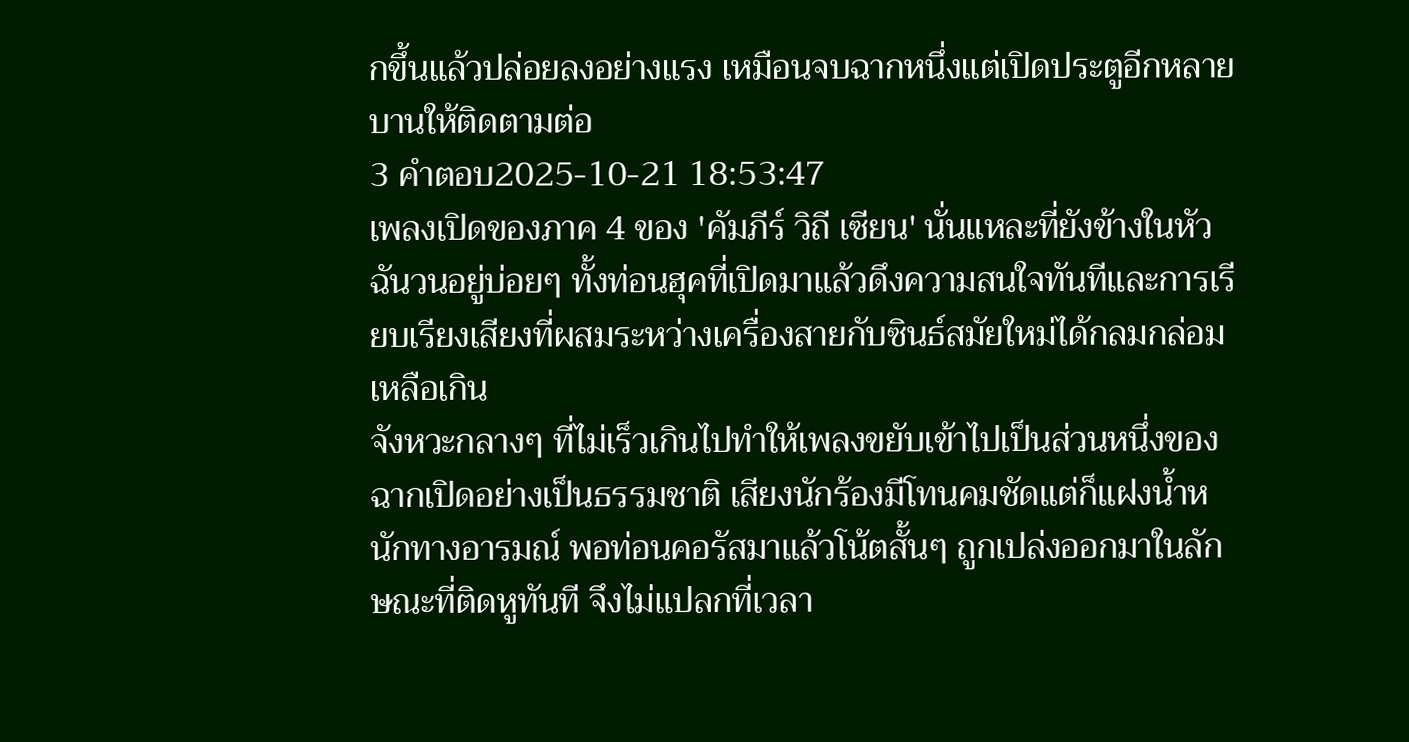กขึ้นแล้วปล่อยลงอย่างแรง เหมือนจบฉากหนึ่งแต่เปิดประตูอีกหลายบานให้ติดตามต่อ
3 คำตอบ2025-10-21 18:53:47
เพลงเปิดของภาค 4 ของ 'คัมภีร์ วิถี เซียน' นั่นแหละที่ยังข้างในหัวฉันวนอยู่บ่อยๆ ทั้งท่อนฮุคที่เปิดมาแล้วดึงความสนใจทันทีและการเรียบเรียงเสียงที่ผสมระหว่างเครื่องสายกับซินธ์สมัยใหม่ได้กลมกล่อมเหลือเกิน
จังหวะกลางๆ ที่ไม่เร็วเกินไปทำให้เพลงขยับเข้าไปเป็นส่วนหนึ่งของฉากเปิดอย่างเป็นธรรมชาติ เสียงนักร้องมีโทนคมชัดแต่ก็แฝงน้ำหนักทางอารมณ์ พอท่อนคอรัสมาแล้วโน้ตสั้นๆ ถูกเปล่งออกมาในลักษณะที่ติดหูทันที จึงไม่แปลกที่เวลา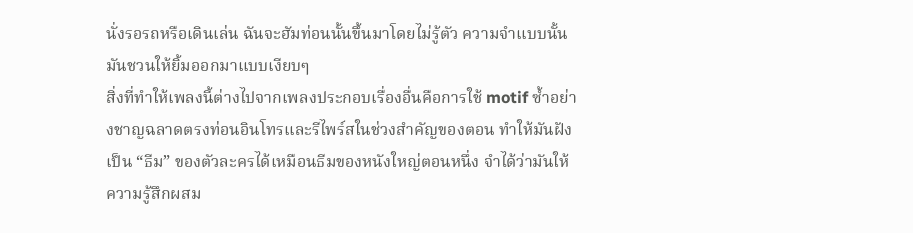นั่งรอรถหรือเดินเล่น ฉันจะฮัมท่อนนั้นขึ้นมาโดยไม่รู้ตัว ความจำแบบนั้นมันชวนให้ยิ้มออกมาแบบเงียบๆ
สิ่งที่ทำให้เพลงนี้ต่างไปจากเพลงประกอบเรื่องอื่นคือการใช้ motif ซ้ำอย่างชาญฉลาดตรงท่อนอินโทรและรีไพร์สในช่วงสำคัญของตอน ทำให้มันฝังเป็น “ธีม” ของตัวละครได้เหมือนธีมของหนังใหญ่ตอนหนึ่ง จำได้ว่ามันให้ความรู้สึกผสม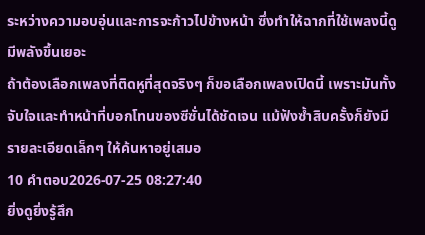ระหว่างความอบอุ่นและการจะก้าวไปข้างหน้า ซึ่งทำให้ฉากที่ใช้เพลงนี้ดูมีพลังขึ้นเยอะ
ถ้าต้องเลือกเพลงที่ติดหูที่สุดจริงๆ ก็ขอเลือกเพลงเปิดนี้ เพราะมันทั้งจับใจและทำหน้าที่บอกโทนของซีซั่นได้ชัดเจน แม้ฟังซ้ำสิบครั้งก็ยังมีรายละเอียดเล็กๆ ให้ค้นหาอยู่เสมอ
10 คำตอบ2026-07-25 08:27:40
ยิ่งดูยิ่งรู้สึก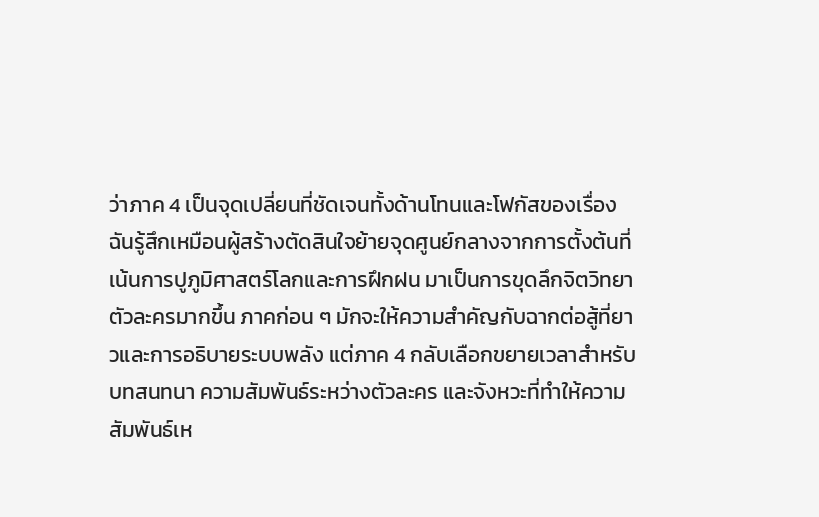ว่าภาค 4 เป็นจุดเปลี่ยนที่ชัดเจนทั้งด้านโทนและโฟกัสของเรื่อง
ฉันรู้สึกเหมือนผู้สร้างตัดสินใจย้ายจุดศูนย์กลางจากการตั้งต้นที่เน้นการปูภูมิศาสตร์โลกและการฝึกฝน มาเป็นการขุดลึกจิตวิทยาตัวละครมากขึ้น ภาคก่อน ๆ มักจะให้ความสำคัญกับฉากต่อสู้ที่ยาวและการอธิบายระบบพลัง แต่ภาค 4 กลับเลือกขยายเวลาสำหรับบทสนทนา ความสัมพันธ์ระหว่างตัวละคร และจังหวะที่ทำให้ความสัมพันธ์เห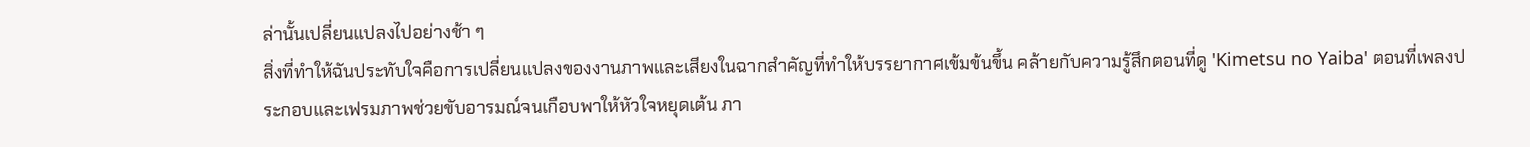ล่านั้นเปลี่ยนแปลงไปอย่างช้า ๆ
สิ่งที่ทำให้ฉันประทับใจคือการเปลี่ยนแปลงของงานภาพและเสียงในฉากสำคัญที่ทำให้บรรยากาศเข้มข้นขึ้น คล้ายกับความรู้สึกตอนที่ดู 'Kimetsu no Yaiba' ตอนที่เพลงประกอบและเฟรมภาพช่วยขับอารมณ์จนเกือบพาให้หัวใจหยุดเต้น ภา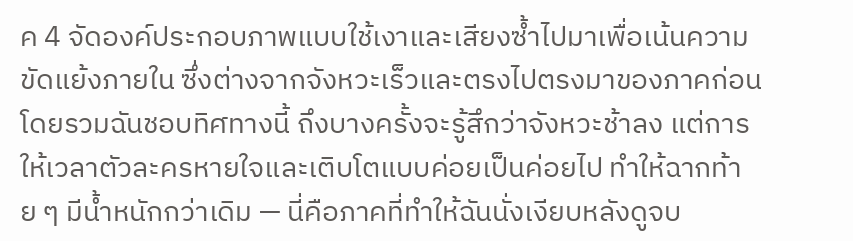ค 4 จัดองค์ประกอบภาพแบบใช้เงาและเสียงซ้ำไปมาเพื่อเน้นความขัดแย้งภายใน ซึ่งต่างจากจังหวะเร็วและตรงไปตรงมาของภาคก่อน
โดยรวมฉันชอบทิศทางนี้ ถึงบางครั้งจะรู้สึกว่าจังหวะช้าลง แต่การให้เวลาตัวละครหายใจและเติบโตแบบค่อยเป็นค่อยไป ทำให้ฉากท้าย ๆ มีน้ำหนักกว่าเดิม — นี่คือภาคที่ทำให้ฉันนั่งเงียบหลังดูจบ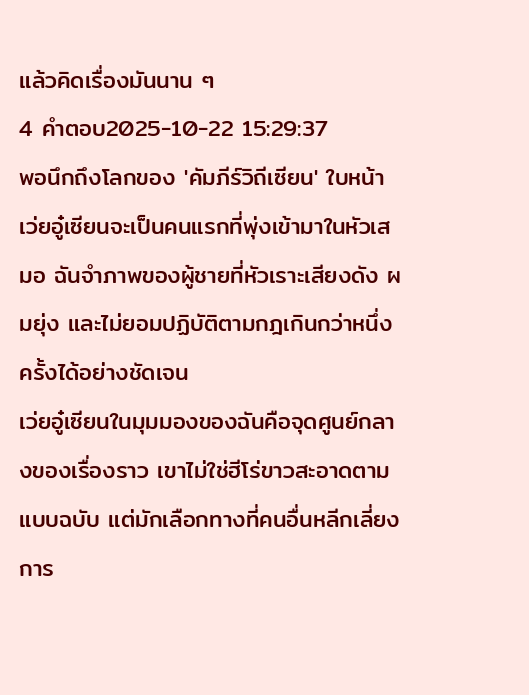แล้วคิดเรื่องมันนาน ๆ
4 คำตอบ2025-10-22 15:29:37
พอนึกถึงโลกของ 'คัมภีร์วิถีเซียน' ใบหน้าเว่ยอู๋เซียนจะเป็นคนแรกที่พุ่งเข้ามาในหัวเสมอ ฉันจำภาพของผู้ชายที่หัวเราะเสียงดัง ผมยุ่ง และไม่ยอมปฏิบัติตามกฎเกินกว่าหนึ่งครั้งได้อย่างชัดเจน
เว่ยอู๋เซียนในมุมมองของฉันคือจุดศูนย์กลางของเรื่องราว เขาไม่ใช่ฮีโร่ขาวสะอาดตามแบบฉบับ แต่มักเลือกทางที่คนอื่นหลีกเลี่ยง การ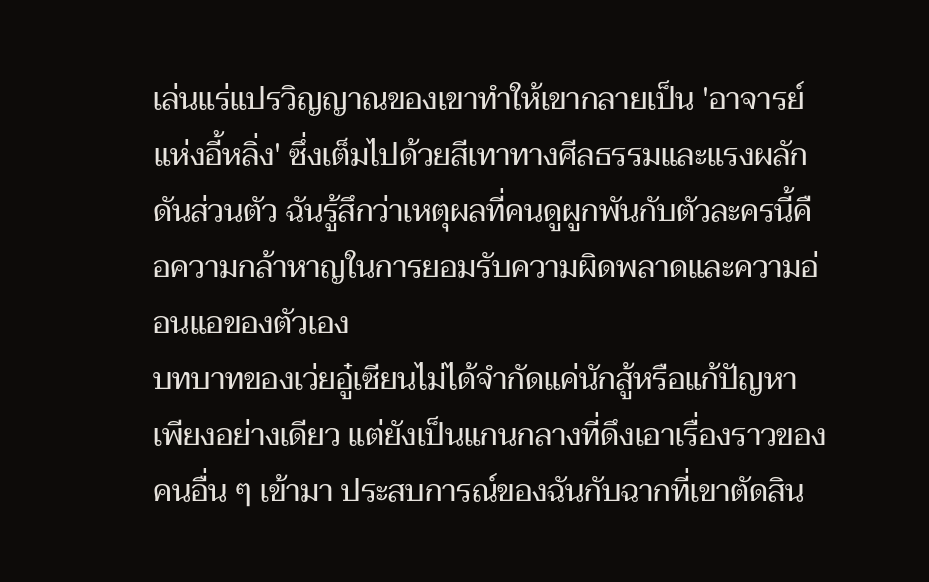เล่นแร่แปรวิญญาณของเขาทำให้เขากลายเป็น 'อาจารย์แห่งอี้หลิ่ง' ซึ่งเต็มไปด้วยสีเทาทางศีลธรรมและแรงผลักดันส่วนตัว ฉันรู้สึกว่าเหตุผลที่คนดูผูกพันกับตัวละครนี้คือความกล้าหาญในการยอมรับความผิดพลาดและความอ่อนแอของตัวเอง
บทบาทของเว่ยอู๋เซียนไม่ได้จำกัดแค่นักสู้หรือแก้ปัญหาเพียงอย่างเดียว แต่ยังเป็นแกนกลางที่ดึงเอาเรื่องราวของคนอื่น ๆ เข้ามา ประสบการณ์ของฉันกับฉากที่เขาตัดสิน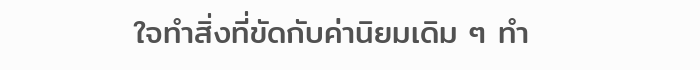ใจทำสิ่งที่ขัดกับค่านิยมเดิม ๆ ทำ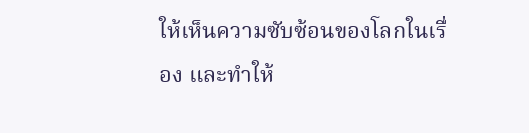ให้เห็นความซับซ้อนของโลกในเรื่อง และทำให้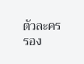ตัวละครรอง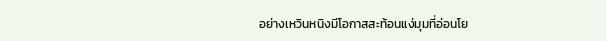อย่างเหวินหนิงมีโอกาสสะท้อนแง่มุมที่อ่อนโย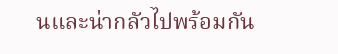นและน่ากลัวไปพร้อมกัน